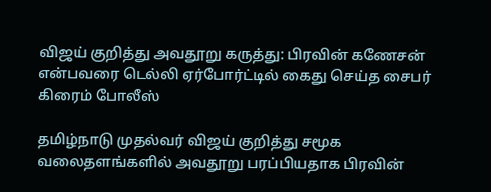விஜய் குறித்து அவதூறு கருத்து: பிரவின் கணேசன் என்பவரை டெல்லி ஏர்போர்ட்டில் கைது செய்த சைபர் கிரைம் போலீஸ்

தமிழ்நாடு முதல்வர் விஜய் குறித்து சமூக வலைதளங்களில் அவதூறு பரப்பியதாக பிரவின்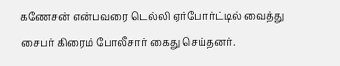கணேசன் என்பவரை டெல்லி ஏர்போர்ட்டில் வைத்து சைபர் கிரைம் போலீசார் கைது செய்தனர்.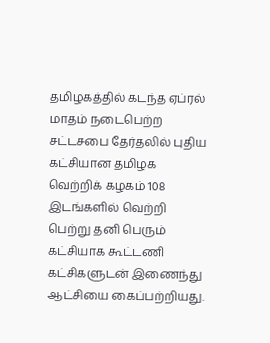தமிழகத்தில் கடந்த ஏப்ரல் மாதம் நடைபெற்ற சட்டசபை தேர்தலில் புதிய கட்சியான தமிழக வெற்றிக் கழகம் 108 இடங்களில் வெற்றி பெற்று தனி பெரும் கட்சியாக கூட்டணி கட்சிகளுடன் இணைந்து ஆட்சியை கைப்பற்றியது.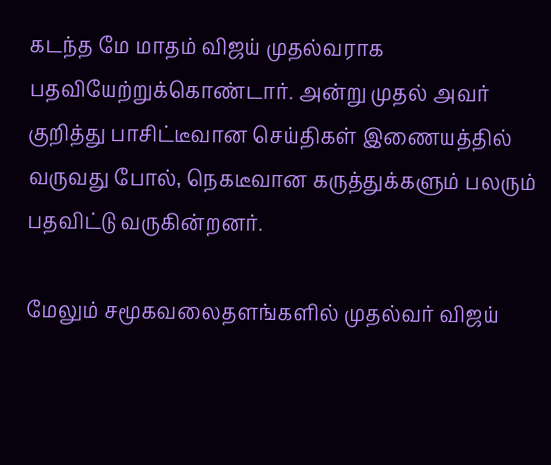கடந்த மே மாதம் விஜய் முதல்வராக பதவியேற்றுக்கொண்டார். அன்று முதல் அவர் குறித்து பாசிட்டீவான செய்திகள் இணையத்தில் வருவது போல், நெகடீவான கருத்துக்களும் பலரும் பதவிட்டு வருகின்றனர்.

மேலும் சமூகவலைதளங்களில் முதல்வர் விஜய்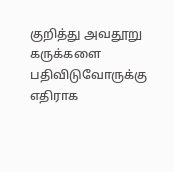குறித்து அவதூறு கருக்களை பதிவிடுவோருக்கு எதிராக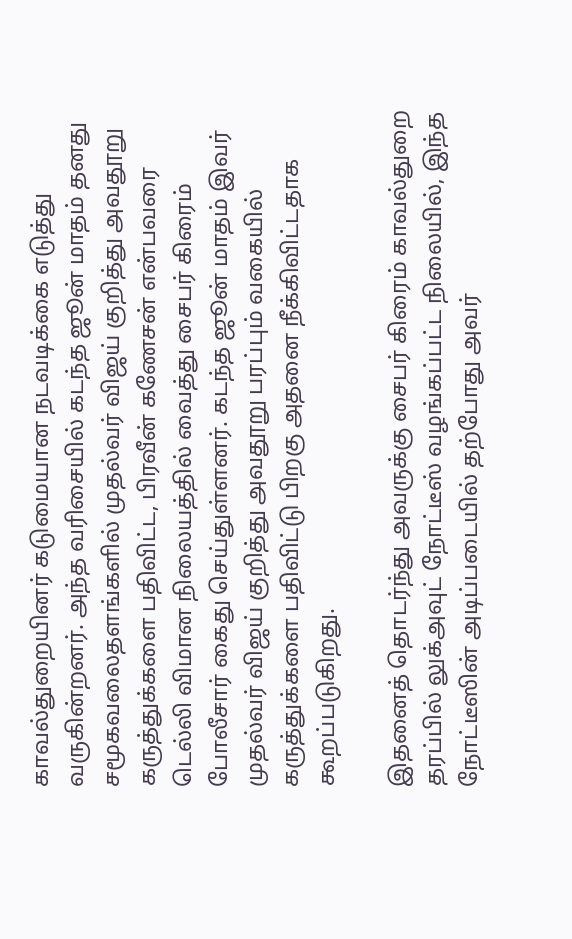காவல்துறையினர் கடுமையான நடவடிக்கை எடுத்து வருகின்றனர். அந்த வரிசையில் கடந்த ஜூன் மாதம் தனது சமூகவலைதளங்களில் முதல்வர் விஜய் குறித்து அவதூறு கருத்துக்களை பதிவிட்ட, பிரவீன் கணேசன் என்பவரை டெல்லி விமான நிலையத்தில் வைத்து சைபர் கிரைம் போலீசார் கைது செய்துள்ளனர். கடந்த ஜூன் மாதம் இவர் முதல்வர் விஜய் குறித்து அவதூறு பரப்பும் வகையில் கருத்துக்களை பதிவிட்டு பிறகு அதனை நீக்கிவிட்டதாக கூறப்படுகிறது.

இதனைத் தொடர்ந்து அவருக்கு சைபர் கிரைம் காவல்துறை தரப்பில் லுக்அவுட் நோட்டீஸ் வழங்கப்பட்ட நிலையில், இந்த நோட்டீஸின் அடிப்படையில் தற்போது அவர்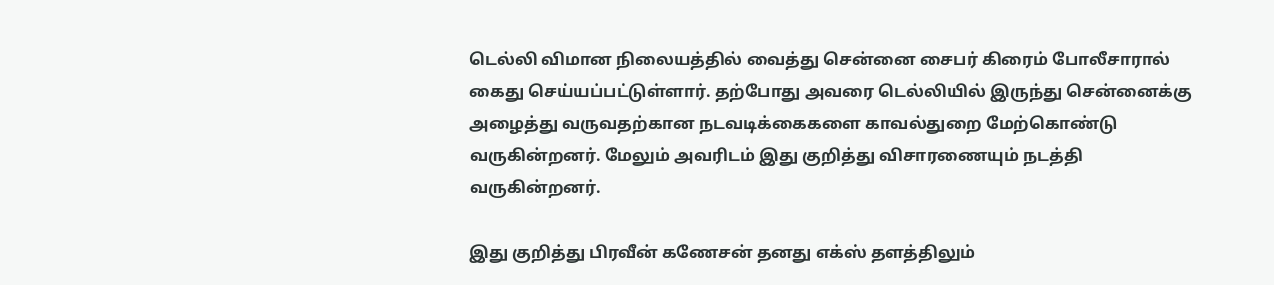டெல்லி விமான நிலையத்தில் வைத்து சென்னை சைபர் கிரைம் போலீசாரால் கைது செய்யப்பட்டுள்ளார். தற்போது அவரை டெல்லியில் இருந்து சென்னைக்கு அழைத்து வருவதற்கான நடவடிக்கைகளை காவல்துறை மேற்கொண்டு வருகின்றனர். மேலும் அவரிடம் இது குறித்து விசாரணையும் நடத்தி வருகின்றனர்.

இது குறித்து பிரவீன் கணேசன் தனது எக்ஸ் தளத்திலும்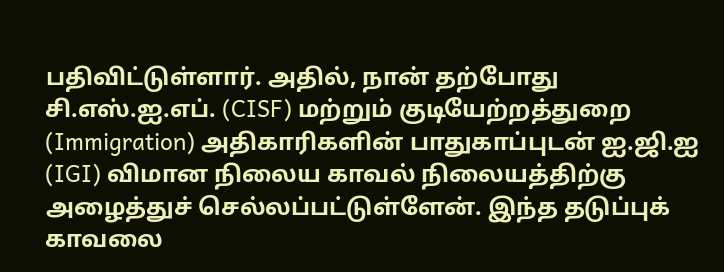பதிவிட்டுள்ளார். அதில், நான் தற்போது சி.எஸ்.ஐ.எப். (CISF) மற்றும் குடியேற்றத்துறை (Immigration) அதிகாரிகளின் பாதுகாப்புடன் ஐ.ஜி.ஐ (IGI) விமான நிலைய காவல் நிலையத்திற்கு அழைத்துச் செல்லப்பட்டுள்ளேன். இந்த தடுப்புக் காவலை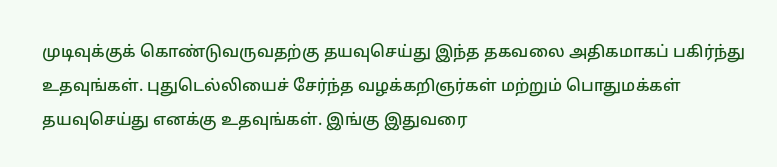முடிவுக்குக் கொண்டுவருவதற்கு தயவுசெய்து இந்த தகவலை அதிகமாகப் பகிர்ந்து உதவுங்கள். புதுடெல்லியைச் சேர்ந்த வழக்கறிஞர்கள் மற்றும் பொதுமக்கள் தயவுசெய்து எனக்கு உதவுங்கள். இங்கு இதுவரை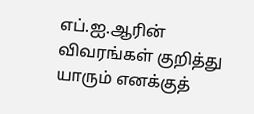எப்.ஐ.ஆரின் விவரங்கள் குறித்து யாரும் எனக்குத்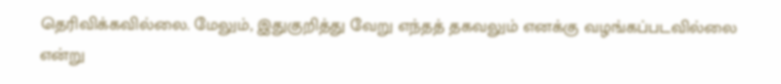தெரிவிக்கவில்லை. மேலும், இதுகுறித்து வேறு எந்தத் தகவலும் எனக்கு வழங்கப்படவில்லை என்று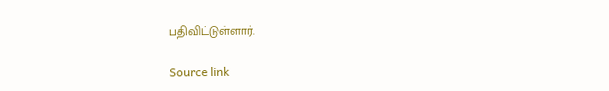பதிவிட்டுள்ளார்.

Source link